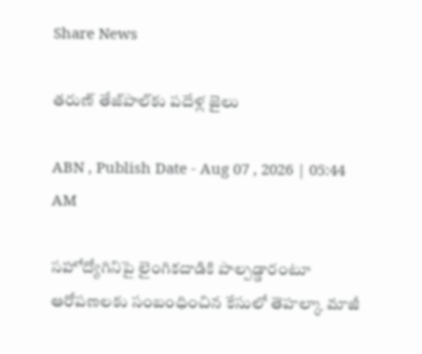Share News

తరుణ్‌ తేజ్‌పాల్‌కు పదేళ్ల జైలు

ABN , Publish Date - Aug 07 , 2026 | 05:44 AM

సహోద్యోగినిపై లైంగికదాడికి పాల్పడ్డారంటూ ఆరోపణలకు సంబంధించిన కేసులో తెహల్కా మాజీ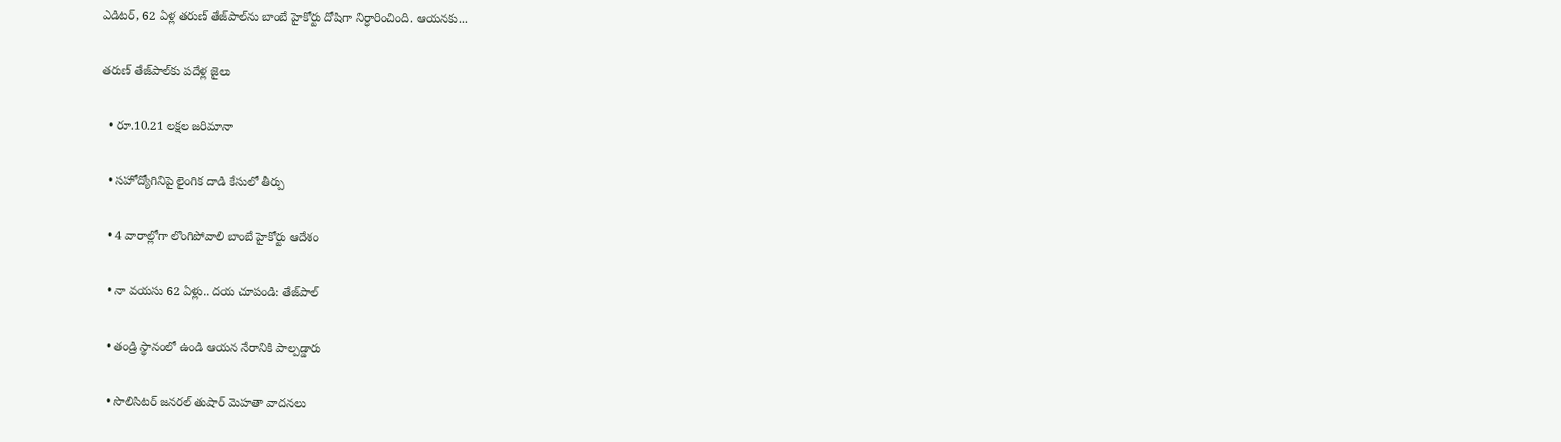ఎడిటర్‌, 62 ఏళ్ల తరుణ్‌ తేజ్‌పాల్‌ను బాంబే హైకోర్టు దోషిగా నిర్ధారించింది. ఆయనకు...

తరుణ్‌ తేజ్‌పాల్‌కు పదేళ్ల జైలు

  • రూ.10.21 లక్షల జరిమానా

  • సహోద్యోగినిపై లైంగిక దాడి కేసులో తీర్పు

  • 4 వారాల్లోగా లొంగిపోవాలి బాంబే హైకోర్టు ఆదేశం

  • నా వయసు 62 ఏళ్లు.. దయ చూపండి: తేజ్‌పాల్‌

  • తండ్రి స్థానంలో ఉండి ఆయన నేరానికి పాల్పడ్డారు

  • సొలిసిటర్‌ జనరల్‌ తుషార్‌ మెహతా వాదనలు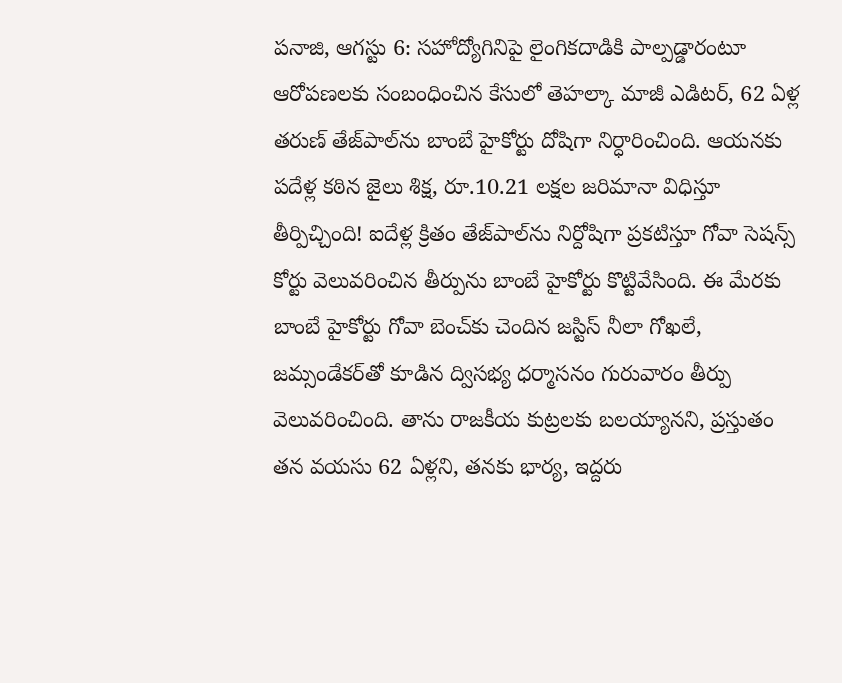పనాజి, ఆగస్టు 6: సహోద్యోగినిపై లైంగికదాడికి పాల్పడ్డారంటూ ఆరోపణలకు సంబంధించిన కేసులో తెహల్కా మాజీ ఎడిటర్‌, 62 ఏళ్ల తరుణ్‌ తేజ్‌పాల్‌ను బాంబే హైకోర్టు దోషిగా నిర్ధారించింది. ఆయనకు పదేళ్ల కఠిన జైలు శిక్ష, రూ.10.21 లక్షల జరిమానా విధిస్తూ తీర్పిచ్చింది! ఐదేళ్ల క్రితం తేజ్‌పాల్‌ను నిర్దోషిగా ప్రకటిస్తూ గోవా సెషన్స్‌ కోర్టు వెలువరించిన తీర్పును బాంబే హైకోర్టు కొట్టివేసింది. ఈ మేరకు బాంబే హైకోర్టు గోవా బెంచ్‌కు చెందిన జస్టిస్‌ నీలా గోఖలే, జమ్సండేకర్‌తో కూడిన ద్విసభ్య ధర్మాసనం గురువారం తీర్పు వెలువరించింది. తాను రాజకీయ కుట్రలకు బలయ్యానని, ప్రస్తుతం తన వయసు 62 ఏళ్లని, తనకు భార్య, ఇద్దరు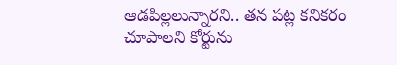ఆడపిల్లలున్నారని.. తన పట్ల కనికరం చూపాలని కోర్టును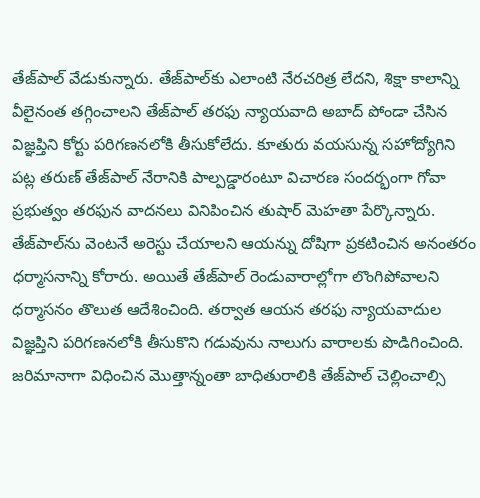తేజ్‌పాల్‌ వేడుకున్నారు. తేజ్‌పాల్‌కు ఎలాంటి నేరచరిత్ర లేదని, శిక్షా కాలాన్ని వీలైనంత తగ్గించాలని తేజ్‌పాల్‌ తరఫు న్యాయవాది అబాద్‌ పోండా చేసిన విజ్ఞప్తిని కోర్టు పరిగణనలోకి తీసుకోలేదు. కూతురు వయసున్న సహోద్యోగిని పట్ల తరుణ్‌ తేజ్‌పాల్‌ నేరానికి పాల్పడ్డారంటూ విచారణ సందర్భంగా గోవా ప్రభుత్వం తరఫున వాదనలు వినిపించిన తుషార్‌ మెహతా పేర్కొన్నారు. తేజ్‌పాల్‌ను వెంటనే అరెస్టు చేయాలని ఆయన్ను దోషిగా ప్రకటించిన అనంతరం ధర్మాసనాన్ని కోరారు. అయితే తేజ్‌పాల్‌ రెండువారాల్లోగా లొంగిపోవాలని ధర్మాసనం తొలుత ఆదేశించింది. తర్వాత ఆయన తరఫు న్యాయవాదుల విజ్ఞప్తిని పరిగణనలోకి తీసుకొని గడువును నాలుగు వారాలకు పొడిగించింది. జరిమానాగా విధించిన మొత్తాన్నంతా బాధితురాలికి తేజ్‌పాల్‌ చెల్లించాల్సి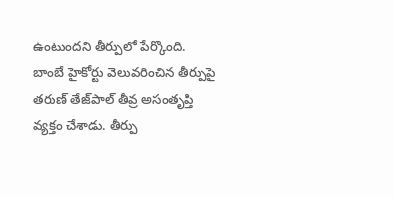ఉంటుందని తీర్పులో పేర్కొంది. బాంబే హైకోర్టు వెలువరించిన తీర్పుపై తరుణ్‌ తేజ్‌పాల్‌ తీవ్ర అసంతృప్తి వ్యక్తం చేశాడు. తీర్పు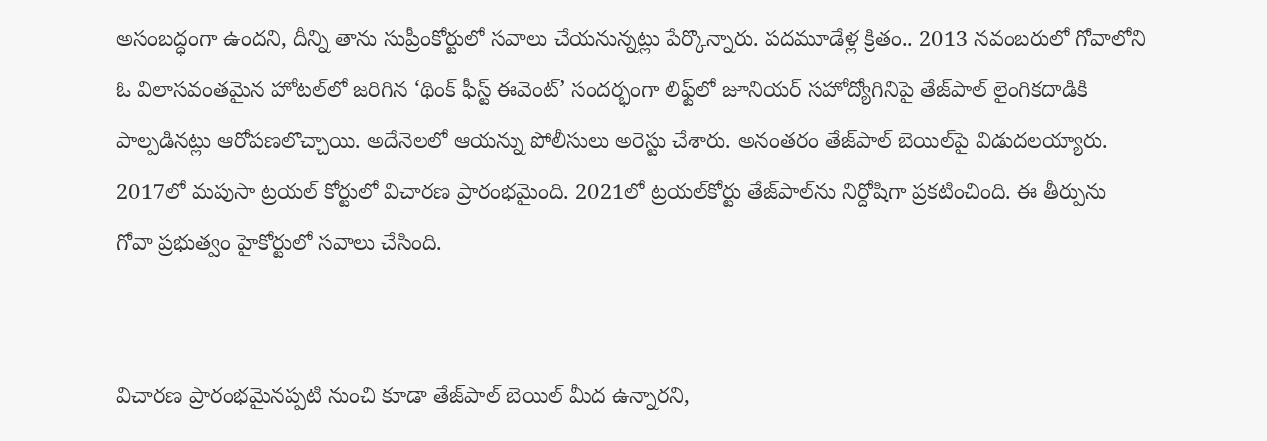అసంబద్ధంగా ఉందని, దీన్ని తాను సుప్రీంకోర్టులో సవాలు చేయనున్నట్లు పేర్కొన్నారు. పదమూడేళ్ల క్రితం.. 2013 నవంబరులో గోవాలోని ఓ విలాసవంతమైన హోటల్‌లో జరిగిన ‘థింక్‌ ఫీస్ట్‌ ఈవెంట్‌’ సందర్భంగా లిఫ్ట్‌లో జూనియర్‌ సహోద్యోగినిపై తేజ్‌పాల్‌ లైంగికదాడికి పాల్పడినట్లు ఆరోపణలొచ్చాయి. అదేనెలలో ఆయన్ను పోలీసులు అరెస్టు చేశారు. అనంతరం తేజ్‌పాల్‌ బెయిల్‌పై విడుదలయ్యారు. 2017లో మపుసా ట్రయల్‌ కోర్టులో విచారణ ప్రారంభమైంది. 2021లో ట్రయల్‌కోర్టు తేజ్‌పాల్‌ను నిర్దోషిగా ప్రకటించింది. ఈ తీర్పును గోవా ప్రభుత్వం హైకోర్టులో సవాలు చేసింది.


విచారణ ప్రారంభమైనప్పటి నుంచి కూడా తేజ్‌పాల్‌ బెయిల్‌ మీద ఉన్నారని,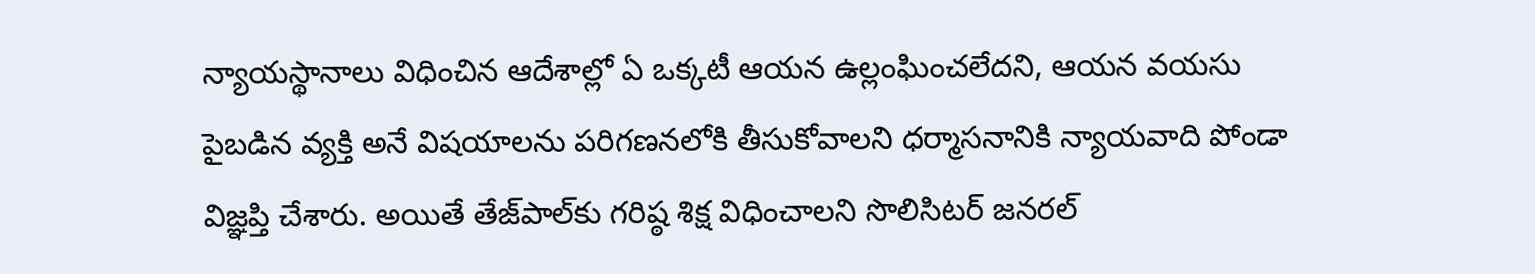న్యాయస్థానాలు విధించిన ఆదేశాల్లో ఏ ఒక్కటీ ఆయన ఉల్లంఘించలేదని, ఆయన వయసు పైబడిన వ్యక్తి అనే విషయాలను పరిగణనలోకి తీసుకోవాలని ధర్మాసనానికి న్యాయవాది పోండా విజ్ఞప్తి చేశారు. అయితే తేజ్‌పాల్‌కు గరిష్ఠ శిక్ష విధించాలని సొలిసిటర్‌ జనరల్‌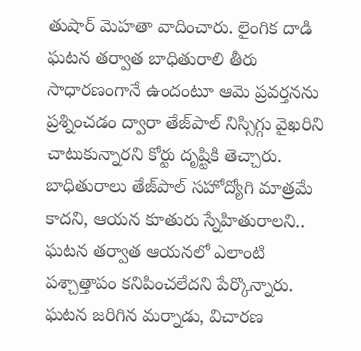తుషార్‌ మెహతా వాదించారు. లైంగిక దాడి ఘటన తర్వాత బాధితురాలి తీరు సాధారణంగానే ఉందంటూ ఆమె ప్రవర్తనను ప్రశ్నించడం ద్వారా తేజ్‌పాల్‌ నిస్సిగ్గు వైఖరిని చాటుకున్నారని కోర్టు దృష్టికి తెచ్చారు. బాధితురాలు తేజ్‌పాల్‌ సహోద్యోగి మాత్రమే కాదని, ఆయన కూతురు స్నేహితురాలని.. ఘటన తర్వాత ఆయనలో ఎలాంటి పశ్చాత్తాపం కనిపించలేదని పేర్కొన్నారు. ఘటన జరిగిన మర్నాడు, విచారణ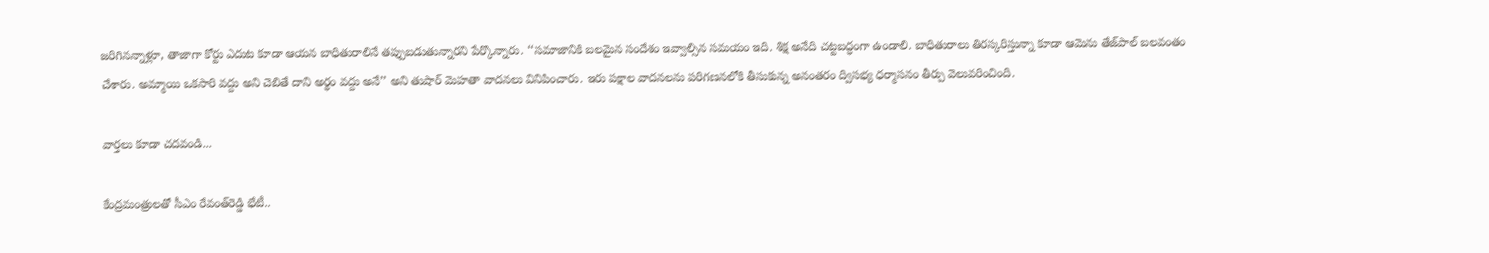జరిగినన్నాళ్లూ, తాజాగా కోర్టు ఎదుట కూడా ఆయన బాధితురాలినే తప్పుబడుతున్నారని పేర్కొన్నారు. ‘‘సమాజానికి బలమైన సందేశం ఇవ్వాల్సిన సమయం ఇది. శిక్ష అనేది చట్టబద్ధంగా ఉండాలి. బాధితురాలు తిరస్కరిస్తున్నా కూడా ఆమెను తేజ్‌పాల్‌ బలవంతం చేశారు. అమ్మాయి ఒకసారి వద్దు అని చెబితే దాని అర్థం వద్దు అనే’’ అని తుషార్‌ మెహతా వాదనలు వినిపించారు. ఇరు పక్షాల వాదనలను పరిగణనలోకి తీసుకున్న అనంతరం ద్విసభ్య ధర్మాసనం తీర్పు వెలువరించింది.

వార్తలు కూడా చదవండి...

కేంద్రమంత్రులతో సీఎం రేవంత్‌రెడ్డి భేటీ..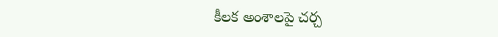కీలక అంశాలపై చర్చ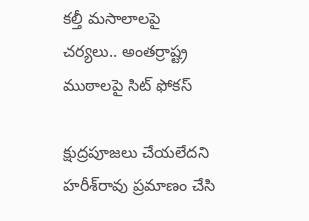కల్తీ మసాలాలపై చర్యలు.. అంతర్రాష్ట్ర ముఠాలపై సిట్ ఫోకస్

క్షుద్రపూజలు చేయలేదని హరీశ్‌రావు ప్రమాణం చేసి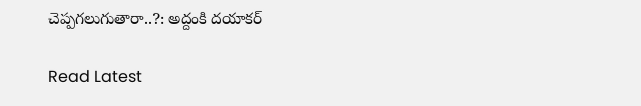చెప్పగలుగుతారా..?: అద్దంకి ద‌యాక‌ర్

Read Latest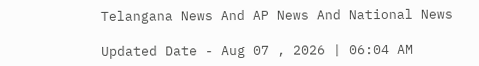Telangana News And AP News And National News

Updated Date - Aug 07 , 2026 | 06:04 AM